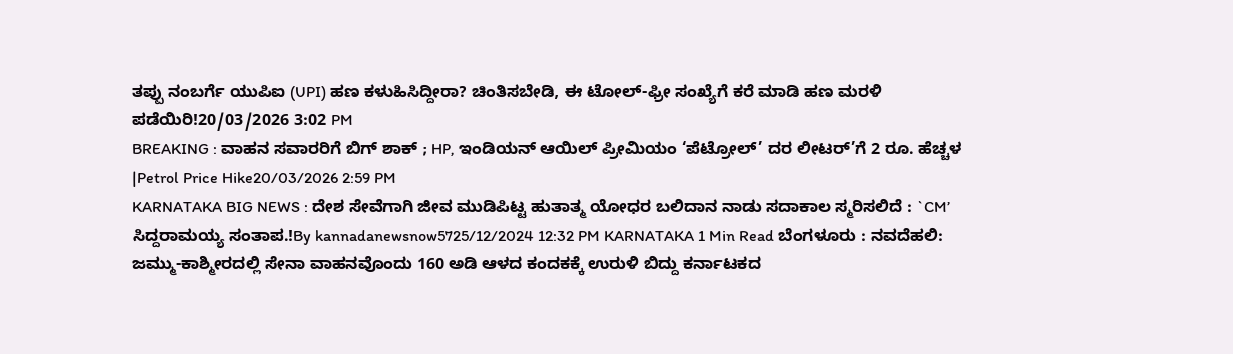ತಪ್ಪು ನಂಬರ್ಗೆ ಯುಪಿಐ (UPI) ಹಣ ಕಳುಹಿಸಿದ್ದೀರಾ? ಚಿಂತಿಸಬೇಡಿ, ಈ ಟೋಲ್-ಫ್ರೀ ಸಂಖ್ಯೆಗೆ ಕರೆ ಮಾಡಿ ಹಣ ಮರಳಿ ಪಡೆಯಿರಿ!20/03/2026 3:02 PM
BREAKING : ವಾಹನ ಸವಾರರಿಗೆ ಬಿಗ್ ಶಾಕ್ ; HP, ಇಂಡಿಯನ್ ಆಯಿಲ್ ಪ್ರೀಮಿಯಂ ‘ಪೆಟ್ರೋಲ್’ ದರ ಲೀಟರ್’ಗೆ 2 ರೂ. ಹೆಚ್ಚಳ |Petrol Price Hike20/03/2026 2:59 PM
KARNATAKA BIG NEWS : ದೇಶ ಸೇವೆಗಾಗಿ ಜೀವ ಮುಡಿಪಿಟ್ಟ ಹುತಾತ್ಮ ಯೋಧರ ಬಲಿದಾನ ನಾಡು ಸದಾಕಾಲ ಸ್ಮರಿಸಲಿದೆ : `CM’ ಸಿದ್ದರಾಮಯ್ಯ ಸಂತಾಪ.!By kannadanewsnow5725/12/2024 12:32 PM KARNATAKA 1 Min Read ಬೆಂಗಳೂರು : ನವದೆಹಲಿ: ಜಮ್ಮು-ಕಾಶ್ಮೀರದಲ್ಲಿ ಸೇನಾ ವಾಹನವೊಂದು 160 ಅಡಿ ಆಳದ ಕಂದಕಕ್ಕೆ ಉರುಳಿ ಬಿದ್ದು ಕರ್ನಾಟಕದ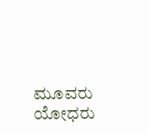ಮೂವರು ಯೋಧರು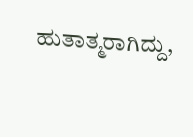ಹುತಾತ್ಮರಾಗಿದ್ದು,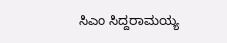ಸಿಎಂ ಸಿದ್ದರಾಮಯ್ಯ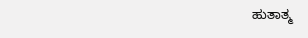ಹುತಾತ್ಮ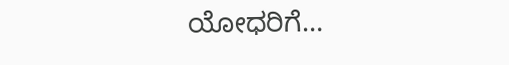ಯೋಧರಿಗೆ…